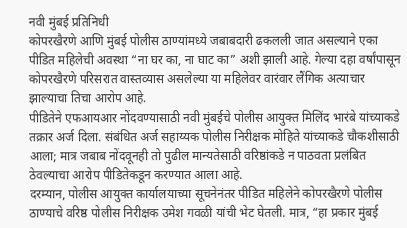नवी मुंबई प्रतिनिधी
कोपरखैरणे आणि मुंबई पोलीस ठाण्यांमध्ये जबाबदारी ढकलली जात असल्याने एका पीडित महिलेची अवस्था “ना घर का, ना घाट का” अशी झाली आहे. गेल्या दहा वर्षांपासून कोपरखैरणे परिसरात वास्तव्यास असलेल्या या महिलेवर वारंवार लैंगिक अत्याचार झाल्याचा तिचा आरोप आहे.
पीडितेने एफआयआर नोंदवण्यासाठी नवी मुंबईचे पोलीस आयुक्त मिलिंद भारंबे यांच्याकडे तक्रार अर्ज दिला. संबंधित अर्ज सहाय्यक पोलीस निरीक्षक मोहिते यांच्याकडे चौकशीसाठी आला; मात्र जबाब नोंदवूनही तो पुढील मान्यतेसाठी वरिष्ठांकडे न पाठवता प्रलंबित ठेवल्याचा आरोप पीडितेकडून करण्यात आला आहे.
दरम्यान, पोलीस आयुक्त कार्यालयाच्या सूचनेनंतर पीडित महिलेने कोपरखैरणे पोलीस ठाण्याचे वरिष्ठ पोलीस निरीक्षक उमेश गवळी यांची भेट घेतली. मात्र, “हा प्रकार मुंबई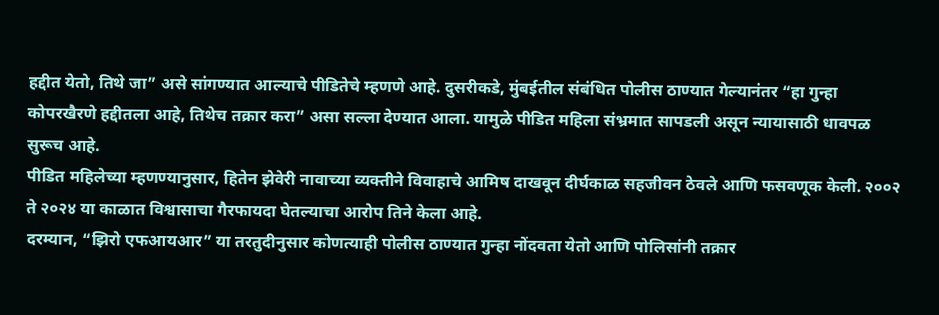हद्दीत येतो, तिथे जा” असे सांगण्यात आल्याचे पीडितेचे म्हणणे आहे. दुसरीकडे, मुंबईतील संबंधित पोलीस ठाण्यात गेल्यानंतर “हा गुन्हा कोपरखैरणे हद्दीतला आहे, तिथेच तक्रार करा” असा सल्ला देण्यात आला. यामुळे पीडित महिला संभ्रमात सापडली असून न्यायासाठी धावपळ सुरूच आहे.
पीडित महिलेच्या म्हणण्यानुसार, हितेन झेवेरी नावाच्या व्यक्तीने विवाहाचे आमिष दाखवून दीर्घकाळ सहजीवन ठेवले आणि फसवणूक केली. २००२ ते २०२४ या काळात विश्वासाचा गैरफायदा घेतल्याचा आरोप तिने केला आहे.
दरम्यान, “झिरो एफआयआर” या तरतुदीनुसार कोणत्याही पोलीस ठाण्यात गुन्हा नोंदवता येतो आणि पोलिसांनी तक्रार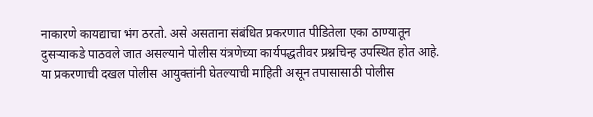नाकारणे कायद्याचा भंग ठरतो. असे असताना संबंधित प्रकरणात पीडितेला एका ठाण्यातून दुसऱ्याकडे पाठवले जात असल्याने पोलीस यंत्रणेच्या कार्यपद्धतीवर प्रश्नचिन्ह उपस्थित होत आहे.
या प्रकरणाची दखल पोलीस आयुक्तांनी घेतल्याची माहिती असून तपासासाठी पोलीस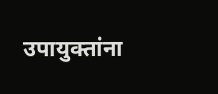उपायुक्तांना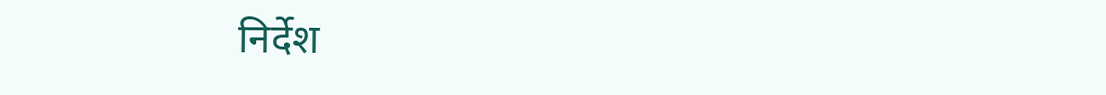निर्देश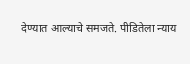देण्यात आल्याचे समजते. पीडितेला न्याय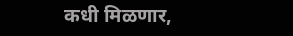कधी मिळणार,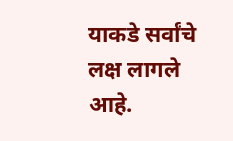याकडे सर्वांचे लक्ष लागले आहे.